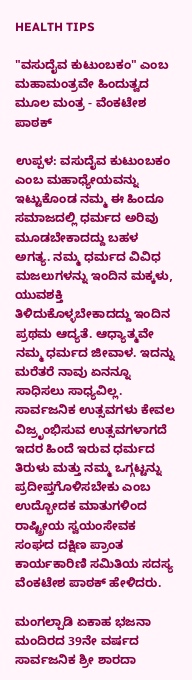HEALTH TIPS

"ವಸುದೈವ ಕುಟುಂಬಕಂ" ಎಂಬ ಮಹಾಮಂತ್ರವೇ ಹಿಂದುತ್ವದ ಮೂಲ ಮಂತ್ರ - ವೆಂಕಟೇಶ ಪಾಠಕ್

ಉಪ್ಪಳ: ವಸುದೈವ ಕುಟುಂಬಕಂ ಎಂಬ ಮಹಾಧ್ಯೇಯವನ್ನು ಇಟ್ಟುಕೊಂಡ ನಮ್ಮ ಈ ಹಿಂದೂ ಸಮಾಜದಲ್ಲಿ ಧರ್ಮದ ಅರಿವು ಮೂಡಬೇಕಾದದ್ದು ಬಹಳ ಅಗತ್ಯ. ನಮ್ಮ ಧರ್ಮದ ವಿವಿಧ ಮಜಲುಗಳನ್ನು ಇಂದಿನ ಮಕ್ಕಳು, ಯುವಶಕ್ತಿ ತಿಳಿದುಕೊಳ್ಳಬೇಕಾದದ್ದು ಇಂದಿನ ಪ್ರಥಮ ಆದ್ಯತೆ. ಆಧ್ಯಾತ್ಮವೇ ನಮ್ಮ ಧರ್ಮದ ಜೀವಾಳ. ಇದನ್ನು ಮರೆತರೆ ನಾವು ಏನನ್ನೂ ಸಾಧಿಸಲು ಸಾಧ್ಯವಿಲ್ಲ. ಸಾರ್ವಜನಿಕ ಉತ್ಸವಗಳು ಕೇವಲ ವಿಜ್ರೃಂಭಿಸುವ ಉತ್ಸವಗಳಾಗದೆ ಇದರ ಹಿಂದೆ ಇರುವ ಧರ್ಮದ ತಿರುಳು ಮತ್ತು ನಮ್ಮ ಒಗ್ಗಟ್ಟನ್ನು ಪ್ರದೀಪ್ತಗೊಳಿಸಬೇಕು ಎಂಬ ಉದ್ಭೋದಕ ಮಾತುಗಳಿಂದ ರಾಷ್ಟ್ರೀಯ ಸ್ವಯಂಸೇವಕ ಸಂಘದ ದಕ್ಷಿಣ ಪ್ರಾಂತ ಕಾರ್ಯಕಾರಿಣಿ ಸಮಿತಿಯ ಸದಸ್ಯ ವೆಂಕಟೇಶ ಪಾಠಕ್ ಹೇಳಿದರು.

ಮಂಗಲ್ಪಾಡಿ ಏಕಾಹ ಭಜನಾ ಮಂದಿರದ 39ನೇ ವರ್ಷದ ಸಾರ್ವಜನಿಕ ಶ್ರೀ ಶಾರದಾ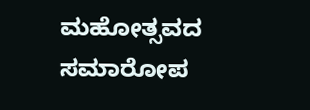ಮಹೋತ್ಸವದ ಸಮಾರೋಪ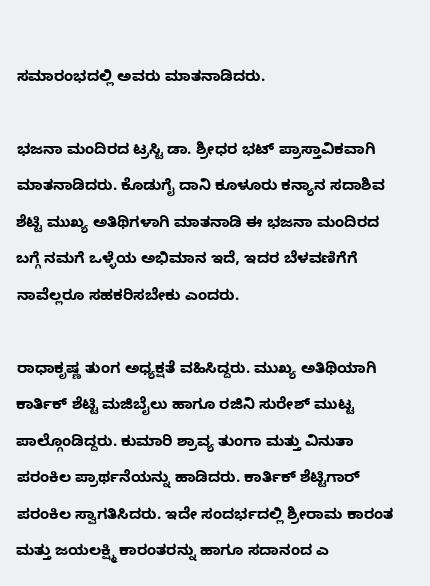ಸಮಾರಂಭದಲ್ಲಿ ಅವರು ಮಾತನಾಡಿದರು.

ಭಜನಾ ಮಂದಿರದ ಟ್ರಸ್ಟಿ ಡಾ. ಶ್ರೀಧರ ಭಟ್ ಪ್ರಾಸ್ತಾವಿಕವಾಗಿ ಮಾತನಾಡಿದರು. ಕೊಡುಗೈ ದಾನಿ ಕೂಳೂರು ಕನ್ಯಾನ ಸದಾಶಿವ ಶೆಟ್ಟಿ ಮುಖ್ಯ ಅತಿಥಿಗಳಾಗಿ ಮಾತನಾಡಿ ಈ ಭಜನಾ ಮಂದಿರದ ಬಗ್ಗೆ ನಮಗೆ ಒಳ್ಳೆಯ ಅಭಿಮಾನ ಇದೆ, ಇದರ ಬೆಳವಣಿಗೆಗೆ ನಾವೆಲ್ಲರೂ ಸಹಕರಿಸಬೇಕು ಎಂದರು.

ರಾಧಾಕೃಷ್ಣ ತುಂಗ ಅಧ್ಯಕ್ಷತೆ ವಹಿಸಿದ್ದರು. ಮುಖ್ಯ ಅತಿಥಿಯಾಗಿ ಕಾರ್ತಿಕ್ ಶೆಟ್ಟಿ ಮಜಿಬೈಲು ಹಾಗೂ ರಜಿನಿ ಸುರೇಶ್ ಮುಟ್ಟ ಪಾಲ್ಗೊಂಡಿದ್ದರು. ಕುಮಾರಿ ಶ್ರಾವ್ಯ ತುಂಗಾ ಮತ್ತು ವಿನುತಾ ಪರಂಕಿಲ ಪ್ರಾರ್ಥನೆಯನ್ನು ಹಾಡಿದರು. ಕಾರ್ತಿಕ್ ಶೆಟ್ಟಿಗಾರ್ ಪರಂಕಿಲ ಸ್ವಾಗತಿಸಿದರು. ಇದೇ ಸಂದರ್ಭದಲ್ಲಿ ಶ್ರೀರಾಮ ಕಾರಂತ ಮತ್ತು ಜಯಲಕ್ಷ್ಮಿ ಕಾರಂತರನ್ನು ಹಾಗೂ ಸದಾನಂದ ಎ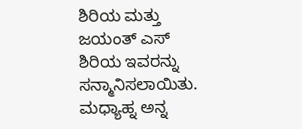ಶಿರಿಯ ಮತ್ತು ಜಯಂತ್ ಎಸ್ ಶಿರಿಯ ಇವರನ್ನು ಸನ್ಮಾನಿಸಲಾಯಿತು. ಮಧ್ಯಾಹ್ನ ಅನ್ನ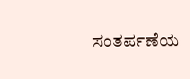ಸಂತರ್ಪಣೆಯ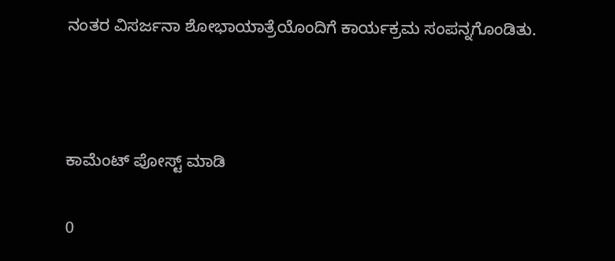ನಂತರ ವಿಸರ್ಜನಾ ಶೋಭಾಯಾತ್ರೆಯೊಂದಿಗೆ ಕಾರ್ಯಕ್ರಮ ಸಂಪನ್ನಗೊಂಡಿತು.



ಕಾಮೆಂಟ್‌‌ ಪೋಸ್ಟ್‌ ಮಾಡಿ

0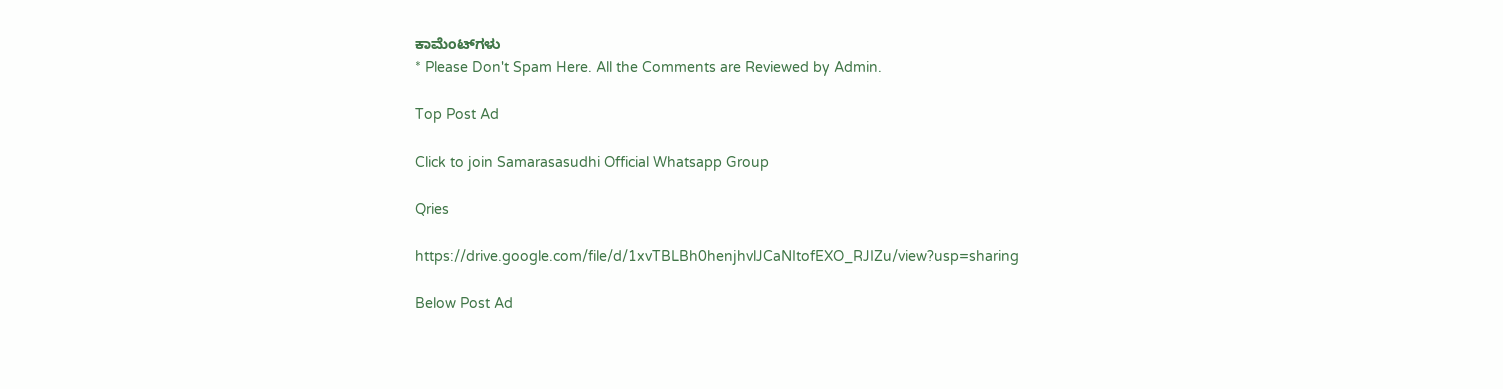ಕಾಮೆಂಟ್‌ಗಳು
* Please Don't Spam Here. All the Comments are Reviewed by Admin.

Top Post Ad

Click to join Samarasasudhi Official Whatsapp Group

Qries

https://drive.google.com/file/d/1xvTBLBh0henjhvlJCaNItofEXO_RJIZu/view?usp=sharing

Below Post Ad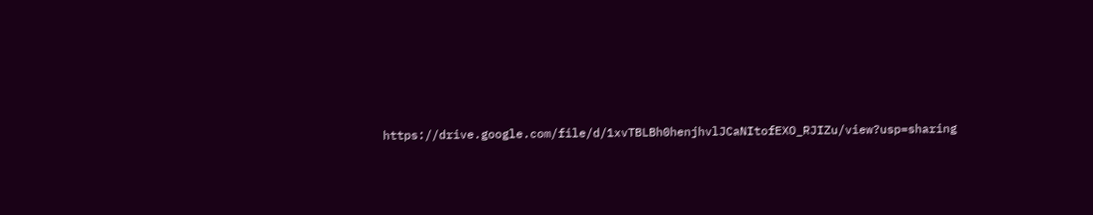https://drive.google.com/file/d/1xvTBLBh0henjhvlJCaNItofEXO_RJIZu/view?usp=sharing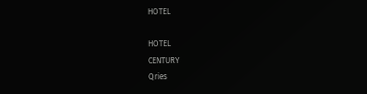HOTEL

HOTEL
CENTURY
Qries